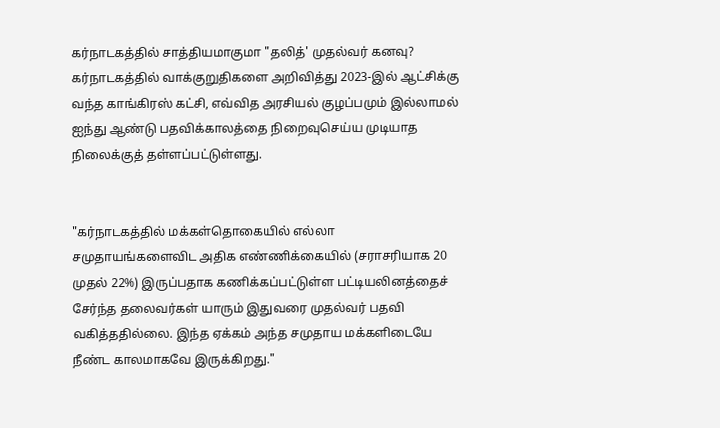கர்நாடகத்தில் சாத்தியமாகுமா "தலித்' முதல்வர் கனவு?
கர்நாடகத்தில் வாக்குறுதிகளை அறிவித்து 2023-இல் ஆட்சிக்கு வந்த காங்கிரஸ் கட்சி, எவ்வித அரசியல் குழப்பமும் இல்லாமல் ஐந்து ஆண்டு பதவிக்காலத்தை நிறைவுசெய்ய முடியாத நிலைக்குத் தள்ளப்பட்டுள்ளது.


"கர்நாடகத்தில் மக்கள்தொகையில் எல்லா சமுதாயங்களைவிட அதிக எண்ணிக்கையில் (சராசரியாக 20 முதல் 22%) இருப்பதாக கணிக்கப்பட்டுள்ள பட்டியலினத்தைச் சேர்ந்த தலைவர்கள் யாரும் இதுவரை முதல்வர் பதவி வகித்ததில்லை. இந்த ஏக்கம் அந்த சமுதாய மக்களிடையே நீண்ட காலமாகவே இருக்கிறது."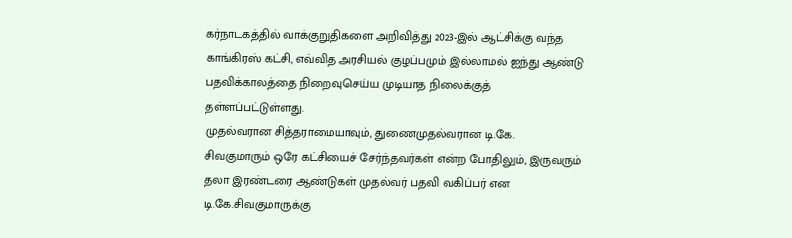கர்நாடகத்தில் வாக்குறுதிகளை அறிவித்து 2023-இல் ஆட்சிக்கு வந்த காங்கிரஸ் கட்சி, எவ்வித அரசியல் குழப்பமும் இல்லாமல் ஐந்து ஆண்டு பதவிக்காலத்தை நிறைவுசெய்ய முடியாத நிலைக்குத் தள்ளப்பட்டுள்ளது.
முதல்வரான சித்தராமையாவும், துணைமுதல்வரான டி.கே. சிவகுமாரும் ஒரே கட்சியைச் சேர்ந்தவர்கள் என்ற போதிலும், இருவரும் தலா இரண்டரை ஆண்டுகள் முதல்வர் பதவி வகிப்பர் என டி.கே.சிவகுமாருக்கு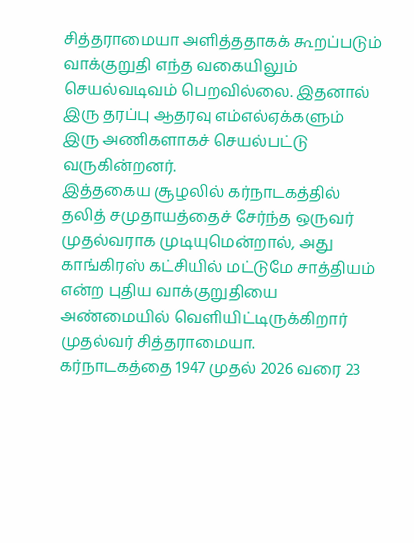சித்தராமையா அளித்ததாகக் கூறப்படும் வாக்குறுதி எந்த வகையிலும் செயல்வடிவம் பெறவில்லை. இதனால் இரு தரப்பு ஆதரவு எம்எல்ஏக்களும் இரு அணிகளாகச் செயல்பட்டு வருகின்றனர்.
இத்தகைய சூழலில் கர்நாடகத்தில் தலித் சமுதாயத்தைச் சேர்ந்த ஒருவர் முதல்வராக முடியுமென்றால், அது காங்கிரஸ் கட்சியில் மட்டுமே சாத்தியம் என்ற புதிய வாக்குறுதியை அண்மையில் வெளியிட்டிருக்கிறார் முதல்வர் சித்தராமையா.
கர்நாடகத்தை 1947 முதல் 2026 வரை 23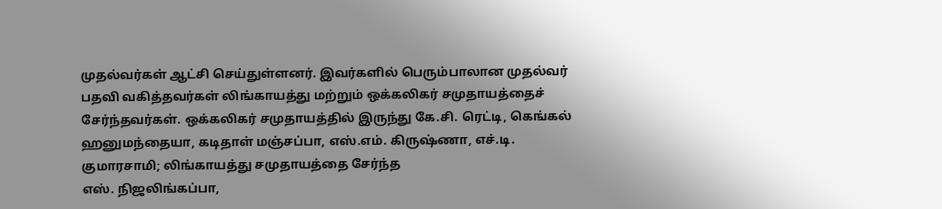முதல்வர்கள் ஆட்சி செய்துள்ளனர். இவர்களில் பெரும்பாலான முதல்வர் பதவி வகித்தவர்கள் லிங்காயத்து மற்றும் ஒக்கலிகர் சமுதாயத்தைச் சேர்ந்தவர்கள். ஒக்கலிகர் சமுதாயத்தில் இருந்து கே.சி. ரெட்டி, கெங்கல் ஹனுமந்தையா, கடிதாள் மஞ்சப்பா, எஸ்.எம். கிருஷ்ணா, எச்.டி. குமாரசாமி; லிங்காயத்து சமுதாயத்தை சேர்ந்த
எஸ். நிஜலிங்கப்பா,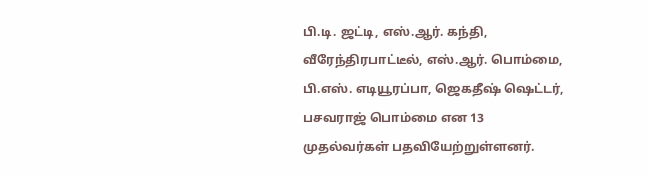பி.டி. ஜட்டி, எஸ்.ஆர். கந்தி, வீரேந்திரபாட்டீல், எஸ்.ஆர். பொம்மை, பி.எஸ். எடியூரப்பா, ஜெகதீஷ் ஷெட்டர், பசவராஜ் பொம்மை என 13 முதல்வர்கள் பதவியேற்றுள்ளனர்.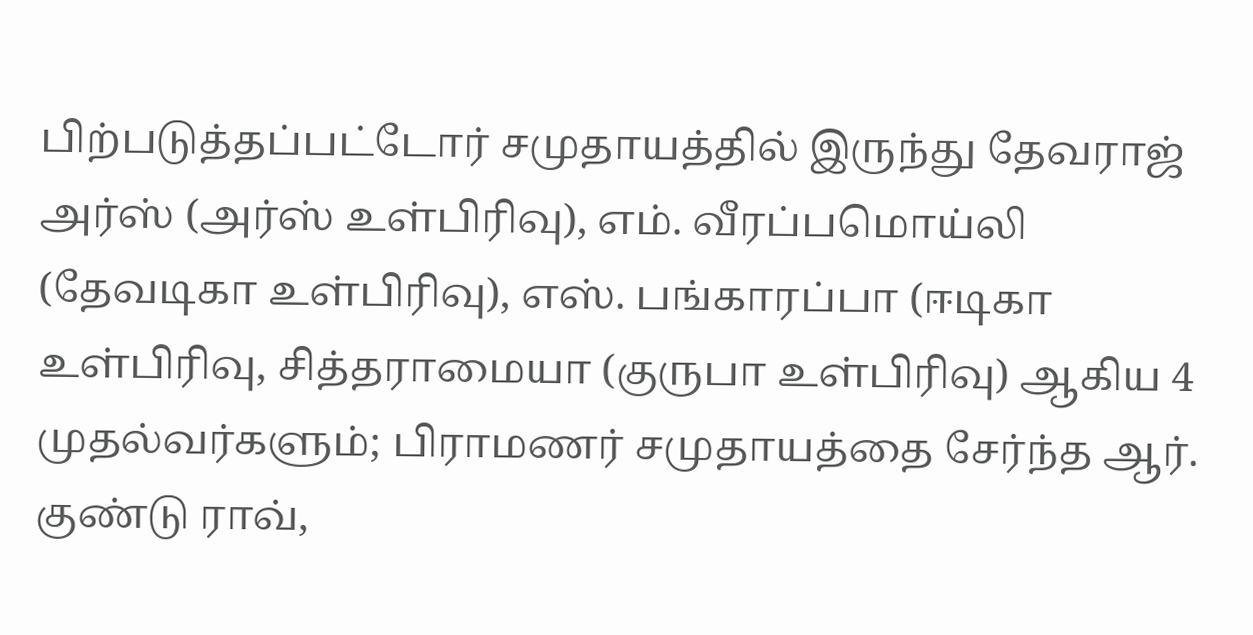பிற்படுத்தப்பட்டோர் சமுதாயத்தில் இருந்து தேவராஜ் அர்ஸ் (அர்ஸ் உள்பிரிவு), எம். வீரப்பமொய்லி (தேவடிகா உள்பிரிவு), எஸ். பங்காரப்பா (ஈடிகா உள்பிரிவு, சித்தராமையா (குருபா உள்பிரிவு) ஆகிய 4 முதல்வர்களும்; பிராமணர் சமுதாயத்தை சேர்ந்த ஆர். குண்டு ராவ்,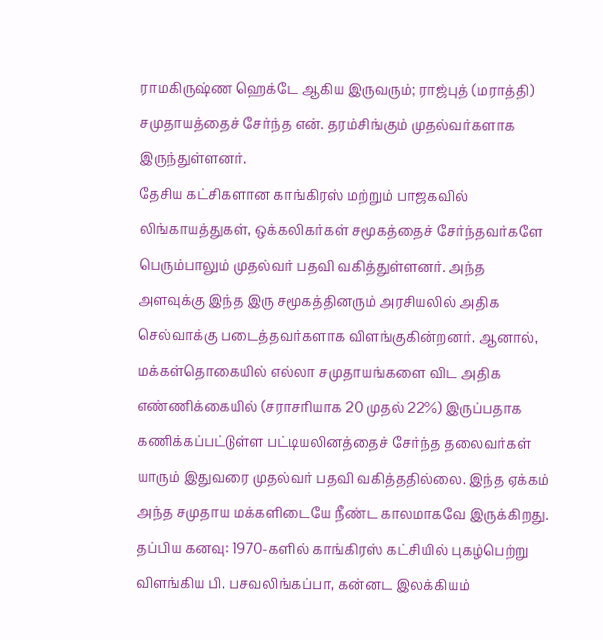ராமகிருஷ்ண ஹெக்டே ஆகிய இருவரும்; ராஜ்புத் (மராத்தி) சமுதாயத்தைச் சேர்ந்த என். தரம்சிங்கும் முதல்வர்களாக இருந்துள்ளனர்.
தேசிய கட்சிகளான காங்கிரஸ் மற்றும் பாஜகவில் லிங்காயத்துகள், ஒக்கலிகர்கள் சமூகத்தைச் சேர்ந்தவர்களே பெரும்பாலும் முதல்வர் பதவி வகித்துள்ளனர். அந்த அளவுக்கு இந்த இரு சமூகத்தினரும் அரசியலில் அதிக செல்வாக்கு படைத்தவர்களாக விளங்குகின்றனர். ஆனால், மக்கள்தொகையில் எல்லா சமுதாயங்களை விட அதிக எண்ணிக்கையில் (சராசரியாக 20 முதல் 22%) இருப்பதாக கணிக்கப்பட்டுள்ள பட்டியலினத்தைச் சேர்ந்த தலைவர்கள் யாரும் இதுவரை முதல்வர் பதவி வகித்ததில்லை. இந்த ஏக்கம் அந்த சமுதாய மக்களிடையே நீண்ட காலமாகவே இருக்கிறது.
தப்பிய கனவு: 1970-களில் காங்கிரஸ் கட்சியில் புகழ்பெற்று விளங்கிய பி. பசவலிங்கப்பா, கன்னட இலக்கியம்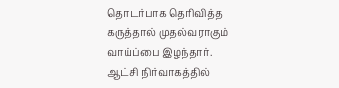தொடர்பாக தெரிவித்த கருத்தால் முதல்வராகும் வாய்ப்பை இழந்தார். ஆட்சி நிர்வாகத்தில்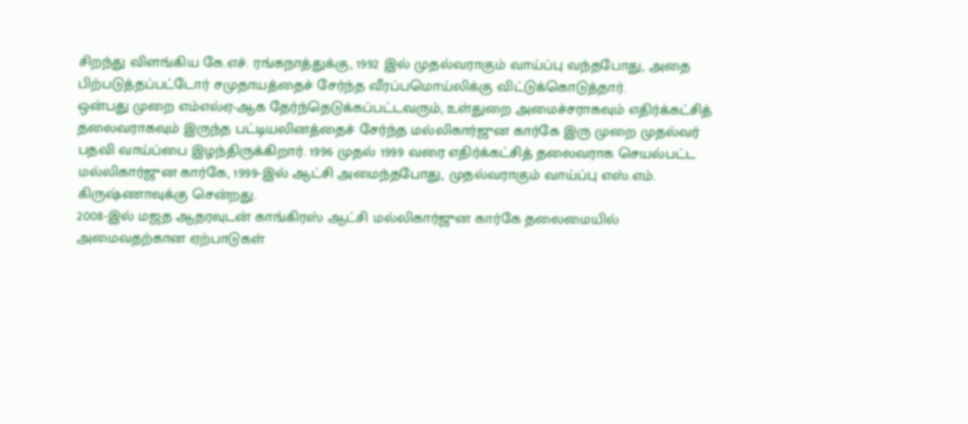சிறந்து விளங்கிய கே.எச். ரங்கநாத்துக்கு, 1992 இல் முதல்வராகும் வாய்ப்பு வந்தபோது, அதை பிற்படுத்தப்பட்டோர் சமுதாயத்தைச் சேர்ந்த வீரப்பமொய்லிக்கு விட்டுக்கொடுத்தார்.
ஒன்பது முறை எம்எல்ஏ-ஆக தேர்ந்தெடுக்கப்பட்டவரும், உள்துறை அமைச்சராகவும் எதிர்க்கட்சித் தலைவராகவும் இருந்த பட்டியலினத்தைச் சேர்ந்த மல்லிகார்ஜுன கார்கே இரு முறை முதல்வர் பதவி வாய்ப்பை இழந்திருக்கிறார். 1996 முதல் 1999 வரை எதிர்க்கட்சித் தலைவராக செயல்பட்ட மல்லிகார்ஜுன கார்கே, 1999-இல் ஆட்சி அமைந்தபோது, முதல்வராகும் வாய்ப்பு எஸ்.எம். கிருஷ்ணாவுக்கு சென்றது.
2008-இல் மஜத ஆதரவுடன் காங்கிரஸ் ஆட்சி மல்லிகார்ஜுன கார்கே தலைமையில் அமைவதற்கான ஏற்பாடுகள்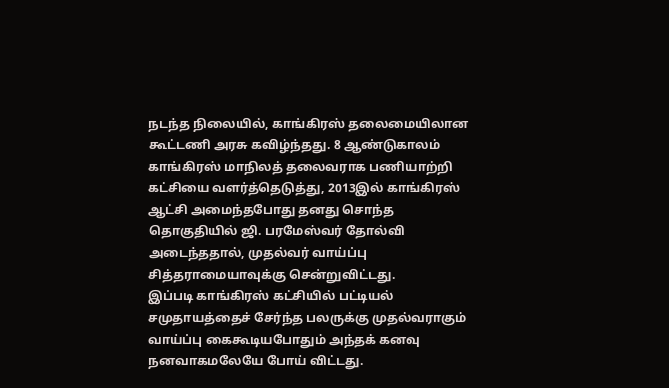நடந்த நிலையில், காங்கிரஸ் தலைமையிலான கூட்டணி அரசு கவிழ்ந்தது. 8 ஆண்டுகாலம் காங்கிரஸ் மாநிலத் தலைவராக பணியாற்றி கட்சியை வளர்த்தெடுத்து, 2013இல் காங்கிரஸ் ஆட்சி அமைந்தபோது தனது சொந்த தொகுதியில் ஜி. பரமேஸ்வர் தோல்வி அடைந்ததால், முதல்வர் வாய்ப்பு சித்தராமையாவுக்கு சென்றுவிட்டது.
இப்படி காங்கிரஸ் கட்சியில் பட்டியல் சமுதாயத்தைச் சேர்ந்த பலருக்கு முதல்வராகும் வாய்ப்பு கைகூடியபோதும் அந்தக் கனவு நனவாகமலேயே போய் விட்டது.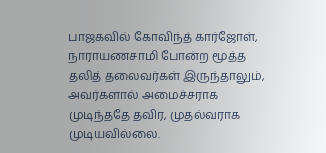பாஜகவில் கோவிந்த் கார்ஜோள், நாராயணசாமி போன்ற மூத்த தலித் தலைவர்கள் இருந்தாலும், அவர்களால் அமைச்சராக முடிந்ததே தவிர, முதல்வராக முடியவில்லை.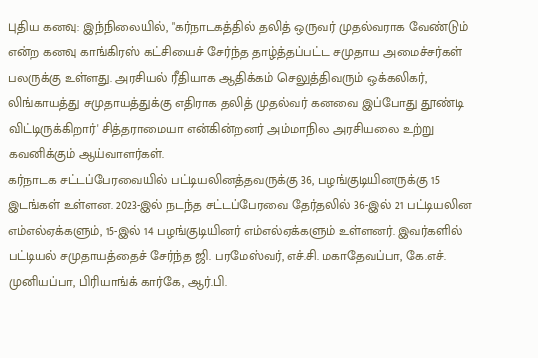புதிய கனவு: இந்நிலையில், "கர்நாடகத்தில் தலித் ஒருவர் முதல்வராக வேண்டும் என்ற கனவு காங்கிரஸ் கட்சியைச் சேர்ந்த தாழ்த்தப்பட்ட சமுதாய அமைச்சர்கள் பலருக்கு உள்ளது. அரசியல் ரீதியாக ஆதிக்கம் செலுத்திவரும் ஒக்கலிகர், லிங்காயத்து சமுதாயத்துக்கு எதிராக தலித் முதல்வர் கனவை இப்போது தூண்டி விட்டிருக்கிறார்' சித்தராமையா என்கின்றனர் அம்மாநில அரசியலை உற்று கவனிக்கும் ஆய்வாளர்கள்.
கர்நாடக சட்டப்பேரவையில் பட்டியலினத்தவருக்கு 36, பழங்குடியினருக்கு 15 இடங்கள் உள்ளன. 2023-இல் நடந்த சட்டப்பேரவை தேர்தலில் 36-இல் 21 பட்டியலின எம்எல்ஏக்களும், 15-இல் 14 பழங்குடியினர் எம்எல்ஏக்களும் உள்ளனர். இவர்களில் பட்டியல் சமுதாயத்தைச் சேர்ந்த ஜி. பரமேஸ்வர், எச்.சி. மகாதேவப்பா, கே.எச். முனியப்பா, பிரியாங்க் கார்கே, ஆர்.பி.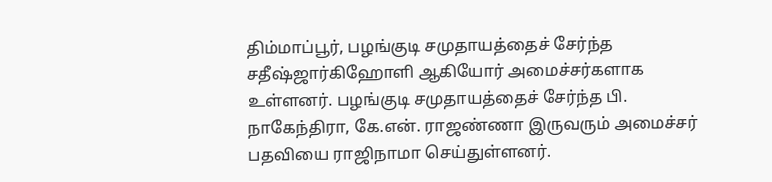திம்மாப்பூர், பழங்குடி சமுதாயத்தைச் சேர்ந்த சதீஷ்ஜார்கிஹோளி ஆகியோர் அமைச்சர்களாக உள்ளனர். பழங்குடி சமுதாயத்தைச் சேர்ந்த பி. நாகேந்திரா, கே.என். ராஜண்ணா இருவரும் அமைச்சர் பதவியை ராஜிநாமா செய்துள்ளனர்.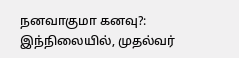நனவாகுமா கனவு?: இந்நிலையில், முதல்வர்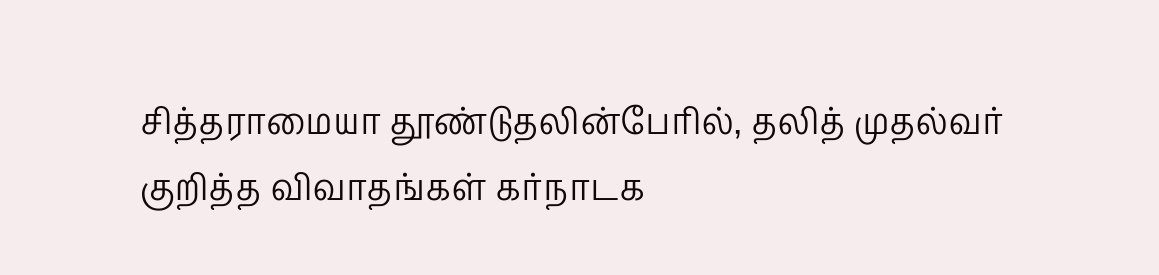சித்தராமையா தூண்டுதலின்பேரில், தலித் முதல்வர் குறித்த விவாதங்கள் கர்நாடக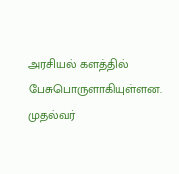அரசியல் களத்தில் பேசுபொருளாகியுள்ளன. முதல்வர்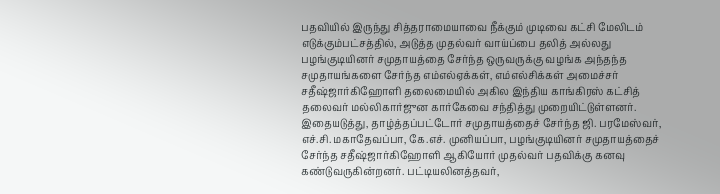பதவியில் இருந்து சித்தராமையாவை நீக்கும் முடிவை கட்சி மேலிடம் எடுக்கும்பட்சத்தில், அடுத்த முதல்வர் வாய்ப்பை தலித் அல்லது பழங்குடியினர் சமுதாயத்தை சேர்ந்த ஒருவருக்கு வழங்க அந்தந்த சமுதாயங்களை சேர்ந்த எம்எல்ஏக்கள், எம்எல்சிக்கள் அமைச்சர் சதீஷ்ஜார்கிஹோளி தலைமையில் அகில இந்திய காங்கிரஸ் கட்சித் தலைவர் மல்லிகார்ஜுன கார்கேவை சந்தித்து முறையிட்டுள்ளனர்.
இதையடுத்து, தாழ்த்தப்பட்டோர் சமுதாயத்தைச் சேர்ந்த ஜி. பரமேஸ்வர், எச்.சி. மகாதேவப்பா, கே.எச். முனியப்பா, பழங்குடியினர் சமுதாயத்தைச் சேர்ந்த சதீஷ்ஜார்கிஹோளி ஆகியோர் முதல்வர் பதவிக்கு கனவு கண்டுவருகின்றனர். பட்டியலினத்தவர்,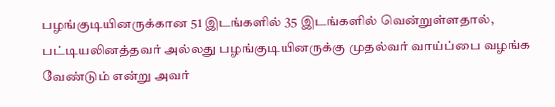பழங்குடியினருக்கான 51 இடங்களில் 35 இடங்களில் வென்றுள்ளதால், பட்டியலினத்தவர் அல்லது பழங்குடியினருக்கு முதல்வர் வாய்ப்பை வழங்க வேண்டும் என்று அவர்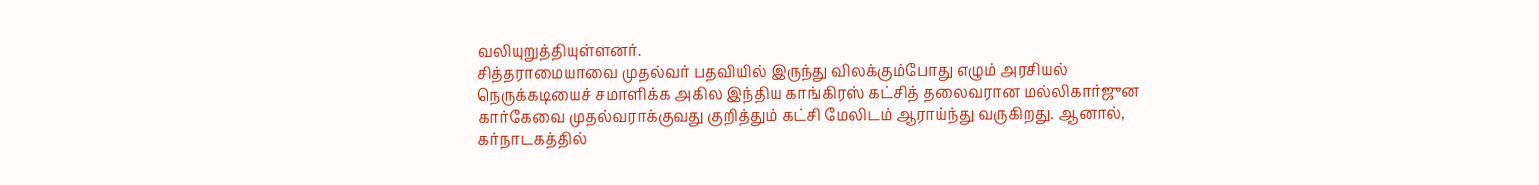வலியுறுத்தியுள்ளனர்.
சித்தராமையாவை முதல்வர் பதவியில் இருந்து விலக்கும்போது எழும் அரசியல் நெருக்கடியைச் சமாளிக்க அகில இந்திய காங்கிரஸ் கட்சித் தலைவரான மல்லிகார்ஜுன கார்கேவை முதல்வராக்குவது குறித்தும் கட்சி மேலிடம் ஆராய்ந்து வருகிறது. ஆனால், கர்நாடகத்தில்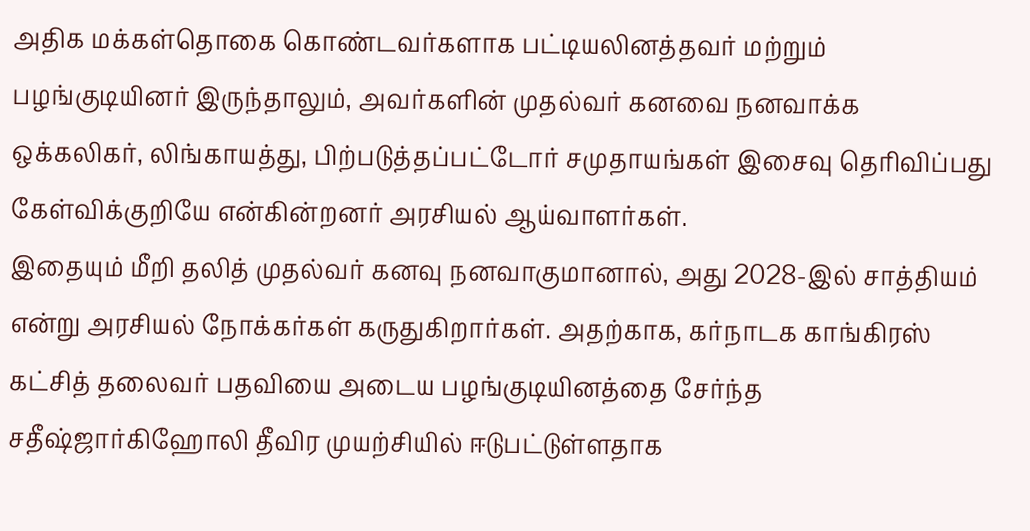அதிக மக்கள்தொகை கொண்டவர்களாக பட்டியலினத்தவர் மற்றும் பழங்குடியினர் இருந்தாலும், அவர்களின் முதல்வர் கனவை நனவாக்க ஒக்கலிகர், லிங்காயத்து, பிற்படுத்தப்பட்டோர் சமுதாயங்கள் இசைவு தெரிவிப்பது கேள்விக்குறியே என்கின்றனர் அரசியல் ஆய்வாளர்கள்.
இதையும் மீறி தலித் முதல்வர் கனவு நனவாகுமானால், அது 2028-இல் சாத்தியம் என்று அரசியல் நோக்கர்கள் கருதுகிறார்கள். அதற்காக, கர்நாடக காங்கிரஸ் கட்சித் தலைவர் பதவியை அடைய பழங்குடியினத்தை சேர்ந்த சதீஷ்ஜார்கிஹோலி தீவிர முயற்சியில் ஈடுபட்டுள்ளதாக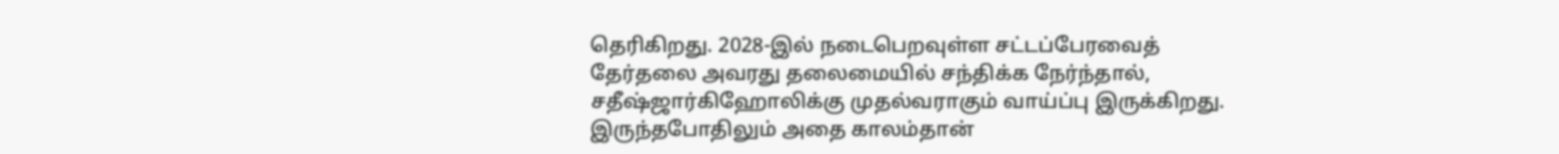தெரிகிறது. 2028-இல் நடைபெறவுள்ள சட்டப்பேரவைத் தேர்தலை அவரது தலைமையில் சந்திக்க நேர்ந்தால், சதீஷ்ஜார்கிஹோலிக்கு முதல்வராகும் வாய்ப்பு இருக்கிறது. இருந்தபோதிலும் அதை காலம்தான்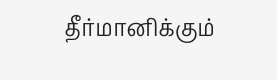தீர்மானிக்கும்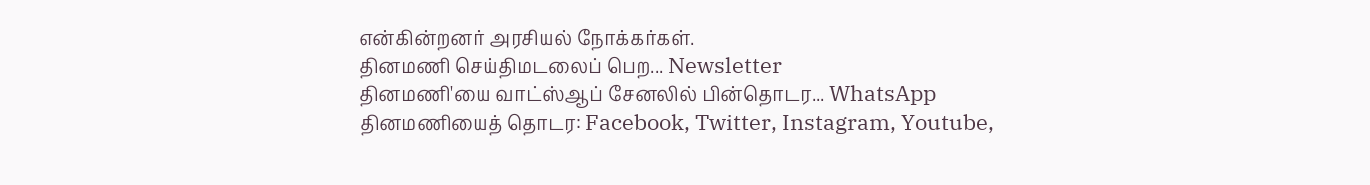என்கின்றனர் அரசியல் நோக்கர்கள்.
தினமணி செய்திமடலைப் பெற... Newsletter
தினமணி'யை வாட்ஸ்ஆப் சேனலில் பின்தொடர... WhatsApp
தினமணியைத் தொடர: Facebook, Twitter, Instagram, Youtube,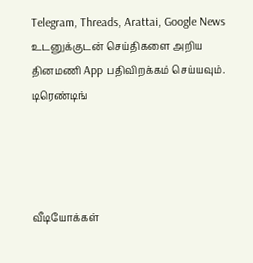Telegram, Threads, Arattai, Google News
உடனுக்குடன் செய்திகளை அறிய தினமணி App பதிவிறக்கம் செய்யவும்.
டிரெண்டிங்




வீடியோக்கள்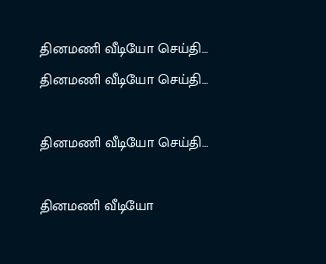தினமணி வீடியோ செய்தி...
தினமணி வீடியோ செய்தி...

தினமணி வீடியோ செய்தி...

தினமணி வீடியோ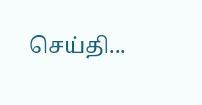செய்தி...